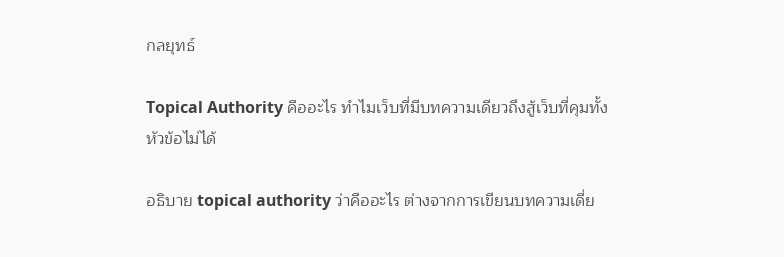กลยุทธ์

Topical Authority คืออะไร ทำไมเว็บที่มีบทความเดียวถึงสู้เว็บที่คุมทั้งหัวข้อไม่ได้

อธิบาย topical authority ว่าคืออะไร ต่างจากการเขียนบทความเดี่ย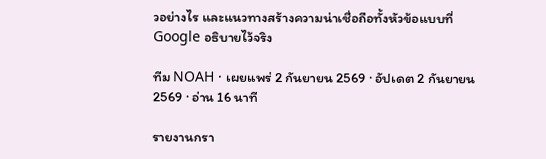วอย่างไร และแนวทางสร้างความน่าเชื่อถือทั้งหัวข้อแบบที่ Google อธิบายไว้จริง

ทีม NOAH · เผยแพร่ 2 กันยายน 2569 · อัปเดต 2 กันยายน 2569 · อ่าน 16 นาที

รายงานกรา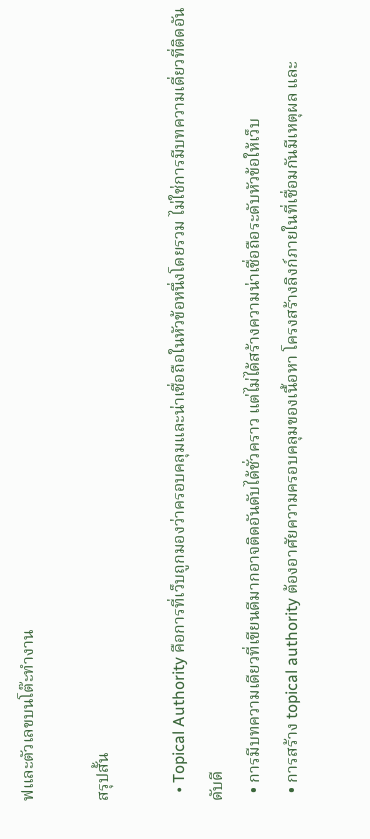ฟและตัวเลขบนโต๊ะทำงาน

สรุปสั้น

  • Topical Authority คือการที่เว็บถูกมองว่าครอบคลุมและน่าเชื่อถือในหัวข้อหนึ่งโดยรวม ไม่ใช่การมีบทความเดี่ยวที่ติดอันดับดี
  • การมีบทความเดียวที่เขียนดีมากอาจติดอันดับได้ชั่วคราว แต่ไม่ได้สร้างความน่าเชื่อถือระดับหัวข้อให้เว็บ
  • การสร้าง topical authority ต้องอาศัยความครอบคลุมของเนื้อหา โครงสร้างลิงก์ภายในที่เชื่อมกันมีเหตุผล และ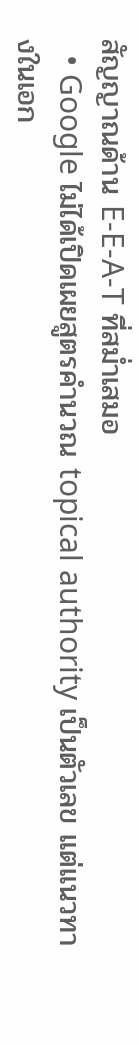สัญญาณด้าน E-E-A-T ที่สม่ำเสมอ
  • Google ไม่ได้เปิดเผยสูตรคำนวณ topical authority เป็นตัวเลข แต่แนวทางในเอก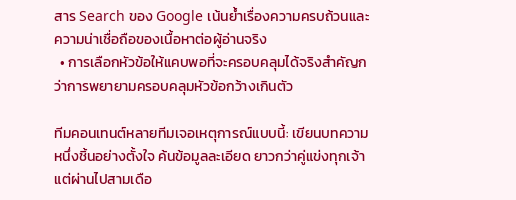สาร Search ของ Google เน้นย้ำเรื่องความครบถ้วนและความน่าเชื่อถือของเนื้อหาต่อผู้อ่านจริง
  • การเลือกหัวข้อให้แคบพอที่จะครอบคลุมได้จริงสำคัญกว่าการพยายามครอบคลุมหัวข้อกว้างเกินตัว

ทีมคอนเทนต์หลายทีมเจอเหตุการณ์แบบนี้: เขียนบทความหนึ่งชิ้นอย่างตั้งใจ ค้นข้อมูลละเอียด ยาวกว่าคู่แข่งทุกเจ้า แต่ผ่านไปสามเดือ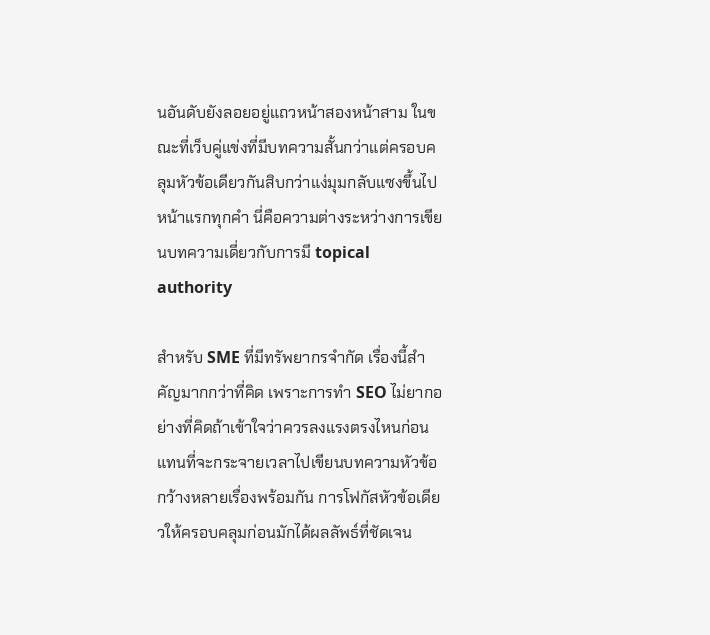นอันดับยังลอยอยู่แถวหน้าสองหน้าสาม ในขณะที่เว็บคู่แข่งที่มีบทความสั้นกว่าแต่ครอบคลุมหัวข้อเดียวกันสิบกว่าแง่มุมกลับแซงขึ้นไปหน้าแรกทุกคำ นี่คือความต่างระหว่างการเขียนบทความเดี่ยวกับการมี topical authority

สำหรับ SME ที่มีทรัพยากรจำกัด เรื่องนี้สำคัญมากกว่าที่คิด เพราะการทำ SEO ไม่ยากอย่างที่คิดถ้าเข้าใจว่าควรลงแรงตรงไหนก่อน แทนที่จะกระจายเวลาไปเขียนบทความหัวข้อกว้างหลายเรื่องพร้อมกัน การโฟกัสหัวข้อเดียวให้ครอบคลุมก่อนมักได้ผลลัพธ์ที่ชัดเจน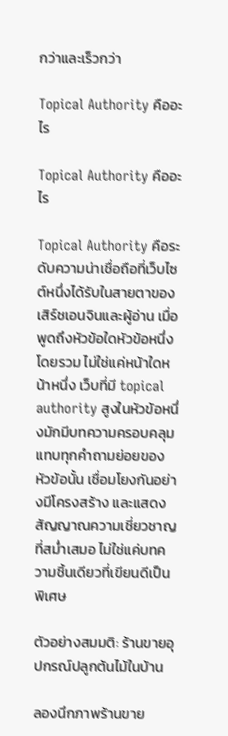กว่าและเร็วกว่า

Topical Authority คืออะไร

Topical Authority คืออะไร

Topical Authority คือระดับความน่าเชื่อถือที่เว็บไซต์หนึ่งได้รับในสายตาของเสิร์ชเอนจินและผู้อ่าน เมื่อพูดถึงหัวข้อใดหัวข้อหนึ่งโดยรวม ไม่ใช่แค่หน้าใดหน้าหนึ่ง เว็บที่มี topical authority สูงในหัวข้อหนึ่งมักมีบทความครอบคลุมแทบทุกคำถามย่อยของหัวข้อนั้น เชื่อมโยงกันอย่างมีโครงสร้าง และแสดงสัญญาณความเชี่ยวชาญที่สม่ำเสมอ ไม่ใช่แค่บทความชิ้นเดียวที่เขียนดีเป็นพิเศษ

ตัวอย่างสมมติ: ร้านขายอุปกรณ์ปลูกต้นไม้ในบ้าน

ลองนึกภาพร้านขาย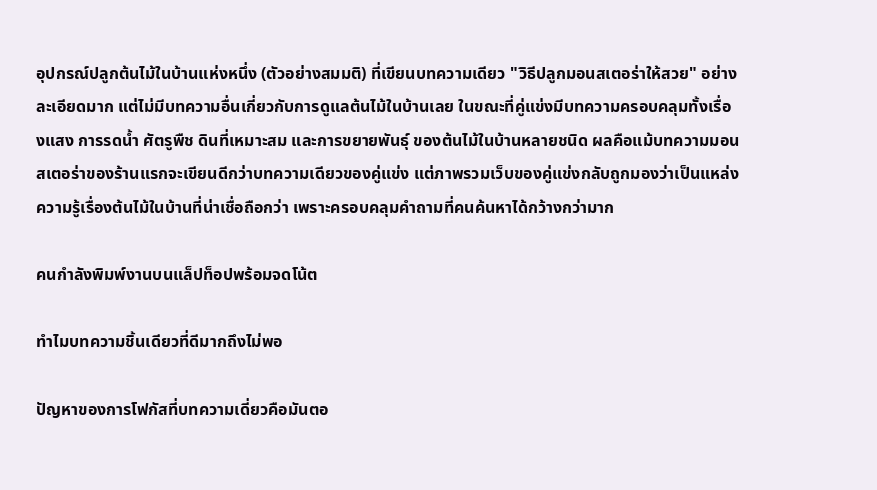อุปกรณ์ปลูกต้นไม้ในบ้านแห่งหนึ่ง (ตัวอย่างสมมติ) ที่เขียนบทความเดียว "วิธีปลูกมอนสเตอร่าให้สวย" อย่างละเอียดมาก แต่ไม่มีบทความอื่นเกี่ยวกับการดูแลต้นไม้ในบ้านเลย ในขณะที่คู่แข่งมีบทความครอบคลุมทั้งเรื่องแสง การรดน้ำ ศัตรูพืช ดินที่เหมาะสม และการขยายพันธุ์ ของต้นไม้ในบ้านหลายชนิด ผลคือแม้บทความมอนสเตอร่าของร้านแรกจะเขียนดีกว่าบทความเดียวของคู่แข่ง แต่ภาพรวมเว็บของคู่แข่งกลับถูกมองว่าเป็นแหล่งความรู้เรื่องต้นไม้ในบ้านที่น่าเชื่อถือกว่า เพราะครอบคลุมคำถามที่คนค้นหาได้กว้างกว่ามาก

คนกำลังพิมพ์งานบนแล็ปท็อปพร้อมจดโน้ต

ทำไมบทความชิ้นเดียวที่ดีมากถึงไม่พอ

ปัญหาของการโฟกัสที่บทความเดี่ยวคือมันตอ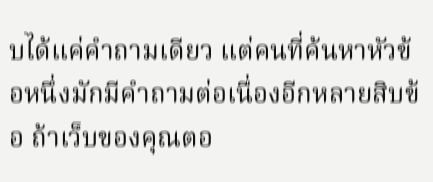บได้แค่คำถามเดียว แต่คนที่ค้นหาหัวข้อหนึ่งมักมีคำถามต่อเนื่องอีกหลายสิบข้อ ถ้าเว็บของคุณตอ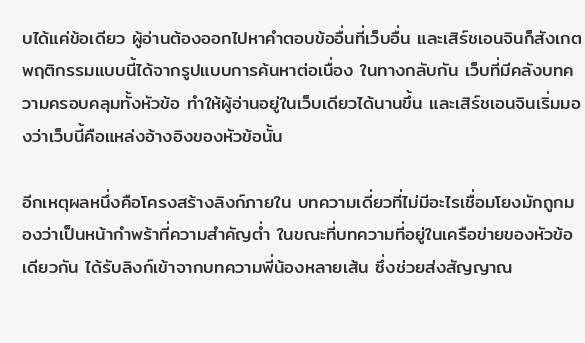บได้แค่ข้อเดียว ผู้อ่านต้องออกไปหาคำตอบข้ออื่นที่เว็บอื่น และเสิร์ชเอนจินก็สังเกตพฤติกรรมแบบนี้ได้จากรูปแบบการค้นหาต่อเนื่อง ในทางกลับกัน เว็บที่มีคลังบทความครอบคลุมทั้งหัวข้อ ทำให้ผู้อ่านอยู่ในเว็บเดียวได้นานขึ้น และเสิร์ชเอนจินเริ่มมองว่าเว็บนี้คือแหล่งอ้างอิงของหัวข้อนั้น

อีกเหตุผลหนึ่งคือโครงสร้างลิงก์ภายใน บทความเดี่ยวที่ไม่มีอะไรเชื่อมโยงมักถูกมองว่าเป็นหน้ากำพร้าที่ความสำคัญต่ำ ในขณะที่บทความที่อยู่ในเครือข่ายของหัวข้อเดียวกัน ได้รับลิงก์เข้าจากบทความพี่น้องหลายเส้น ซึ่งช่วยส่งสัญญาณ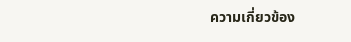ความเกี่ยวข้อง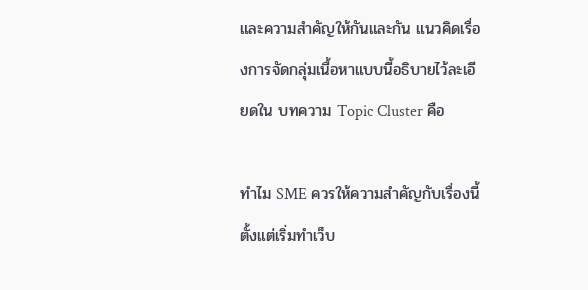และความสำคัญให้กันและกัน แนวคิดเรื่องการจัดกลุ่มเนื้อหาแบบนี้อธิบายไว้ละเอียดใน บทความ Topic Cluster คือ

ทำไม SME ควรให้ความสำคัญกับเรื่องนี้ตั้งแต่เริ่มทำเว็บ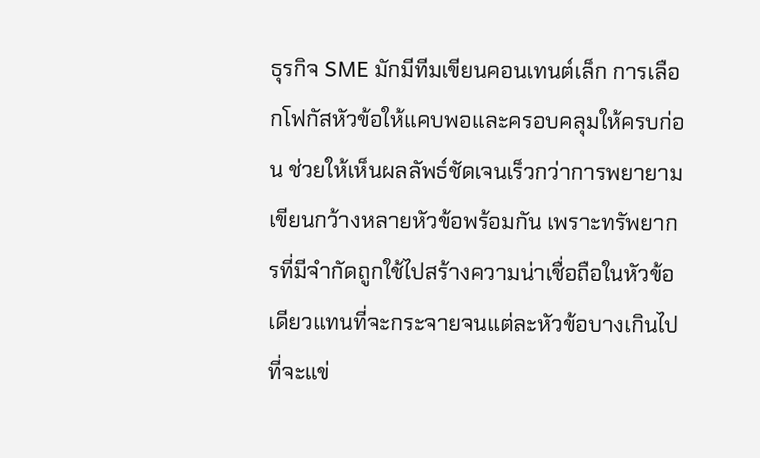ธุรกิจ SME มักมีทีมเขียนคอนเทนต์เล็ก การเลือกโฟกัสหัวข้อให้แคบพอและครอบคลุมให้ครบก่อน ช่วยให้เห็นผลลัพธ์ชัดเจนเร็วกว่าการพยายามเขียนกว้างหลายหัวข้อพร้อมกัน เพราะทรัพยากรที่มีจำกัดถูกใช้ไปสร้างความน่าเชื่อถือในหัวข้อเดียวแทนที่จะกระจายจนแต่ละหัวข้อบางเกินไปที่จะแข่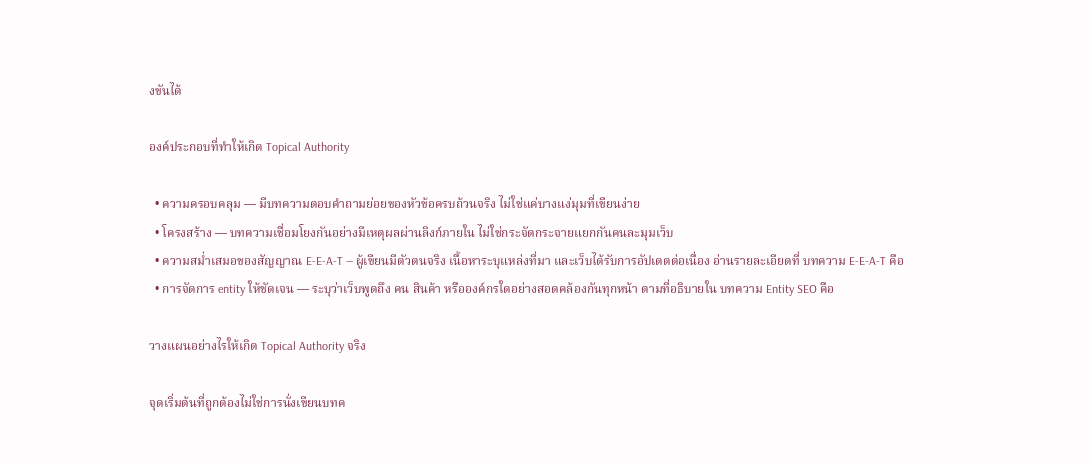งขันได้

องค์ประกอบที่ทำให้เกิด Topical Authority

  • ความครอบคลุม — มีบทความตอบคำถามย่อยของหัวข้อครบถ้วนจริง ไม่ใช่แค่บางแง่มุมที่เขียนง่าย
  • โครงสร้าง — บทความเชื่อมโยงกันอย่างมีเหตุผลผ่านลิงก์ภายใน ไม่ใช่กระจัดกระจายแยกกันคนละมุมเว็บ
  • ความสม่ำเสมอของสัญญาณ E-E-A-T — ผู้เขียนมีตัวตนจริง เนื้อหาระบุแหล่งที่มา และเว็บได้รับการอัปเดตต่อเนื่อง อ่านรายละเอียดที่ บทความ E-E-A-T คือ
  • การจัดการ entity ให้ชัดเจน — ระบุว่าเว็บพูดถึง คน สินค้า หรือองค์กรใดอย่างสอดคล้องกันทุกหน้า ตามที่อธิบายใน บทความ Entity SEO คือ

วางแผนอย่างไรให้เกิด Topical Authority จริง

จุดเริ่มต้นที่ถูกต้องไม่ใช่การนั่งเขียนบทค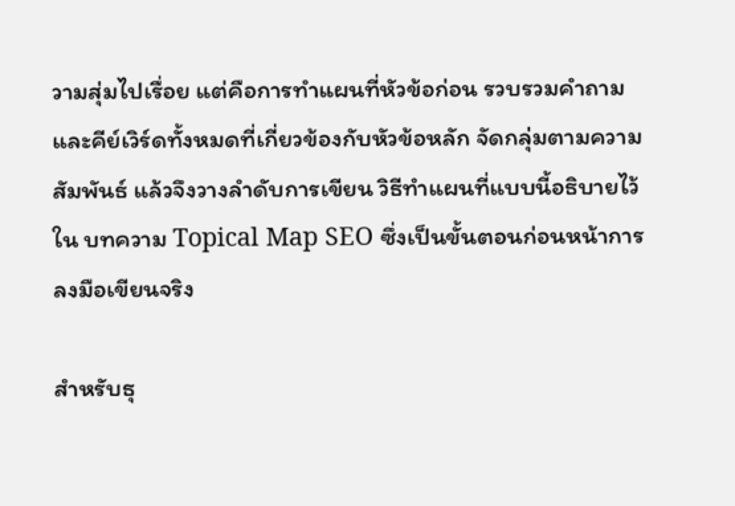วามสุ่มไปเรื่อย แต่คือการทำแผนที่หัวข้อก่อน รวบรวมคำถามและคีย์เวิร์ดทั้งหมดที่เกี่ยวข้องกับหัวข้อหลัก จัดกลุ่มตามความสัมพันธ์ แล้วจึงวางลำดับการเขียน วิธีทำแผนที่แบบนี้อธิบายไว้ใน บทความ Topical Map SEO ซึ่งเป็นขั้นตอนก่อนหน้าการลงมือเขียนจริง

สำหรับธุ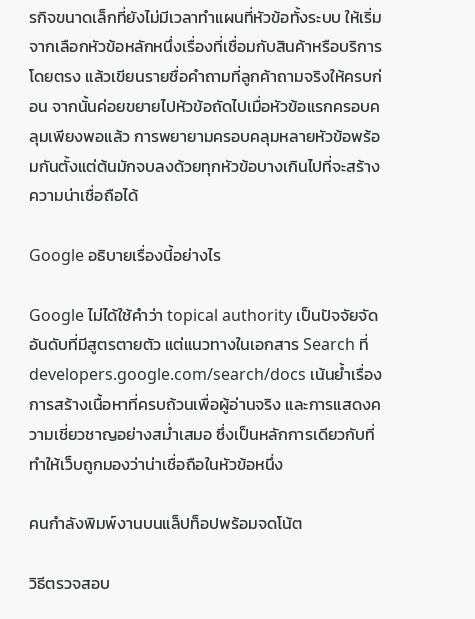รกิจขนาดเล็กที่ยังไม่มีเวลาทำแผนที่หัวข้อทั้งระบบ ให้เริ่มจากเลือกหัวข้อหลักหนึ่งเรื่องที่เชื่อมกับสินค้าหรือบริการโดยตรง แล้วเขียนรายชื่อคำถามที่ลูกค้าถามจริงให้ครบก่อน จากนั้นค่อยขยายไปหัวข้อถัดไปเมื่อหัวข้อแรกครอบคลุมเพียงพอแล้ว การพยายามครอบคลุมหลายหัวข้อพร้อมกันตั้งแต่ต้นมักจบลงด้วยทุกหัวข้อบางเกินไปที่จะสร้างความน่าเชื่อถือได้

Google อธิบายเรื่องนี้อย่างไร

Google ไม่ได้ใช้คำว่า topical authority เป็นปัจจัยจัดอันดับที่มีสูตรตายตัว แต่แนวทางในเอกสาร Search ที่ developers.google.com/search/docs เน้นย้ำเรื่องการสร้างเนื้อหาที่ครบถ้วนเพื่อผู้อ่านจริง และการแสดงความเชี่ยวชาญอย่างสม่ำเสมอ ซึ่งเป็นหลักการเดียวกับที่ทำให้เว็บถูกมองว่าน่าเชื่อถือในหัวข้อหนึ่ง

คนกำลังพิมพ์งานบนแล็ปท็อปพร้อมจดโน้ต

วิธีตรวจสอบ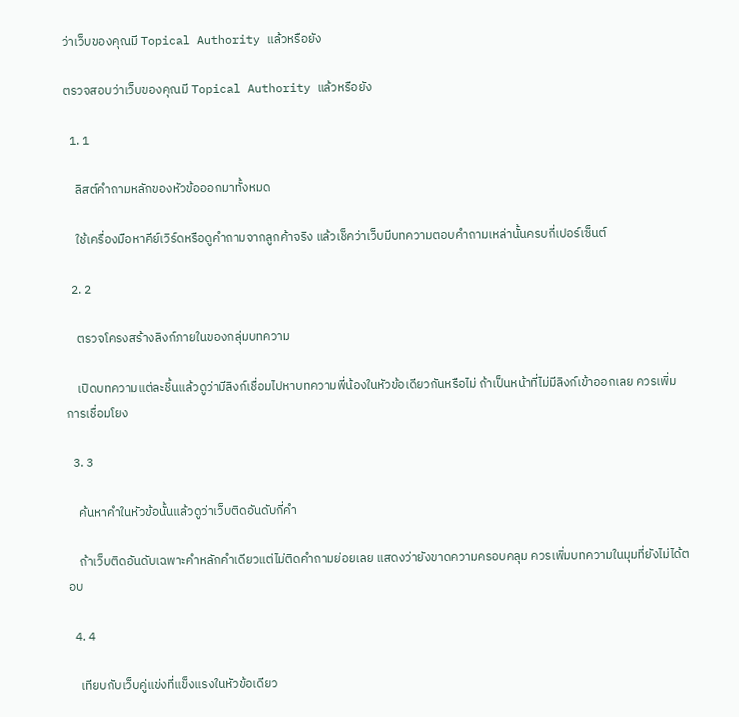ว่าเว็บของคุณมี Topical Authority แล้วหรือยัง

ตรวจสอบว่าเว็บของคุณมี Topical Authority แล้วหรือยัง

  1. 1

    ลิสต์คำถามหลักของหัวข้อออกมาทั้งหมด

    ใช้เครื่องมือหาคีย์เวิร์ดหรือดูคำถามจากลูกค้าจริง แล้วเช็คว่าเว็บมีบทความตอบคำถามเหล่านั้นครบกี่เปอร์เซ็นต์

  2. 2

    ตรวจโครงสร้างลิงก์ภายในของกลุ่มบทความ

    เปิดบทความแต่ละชิ้นแล้วดูว่ามีลิงก์เชื่อมไปหาบทความพี่น้องในหัวข้อเดียวกันหรือไม่ ถ้าเป็นหน้าที่ไม่มีลิงก์เข้าออกเลย ควรเพิ่มการเชื่อมโยง

  3. 3

    ค้นหาคำในหัวข้อนั้นแล้วดูว่าเว็บติดอันดับกี่คำ

    ถ้าเว็บติดอันดับเฉพาะคำหลักคำเดียวแต่ไม่ติดคำถามย่อยเลย แสดงว่ายังขาดความครอบคลุม ควรเพิ่มบทความในมุมที่ยังไม่ได้ตอบ

  4. 4

    เทียบกับเว็บคู่แข่งที่แข็งแรงในหัวข้อเดียว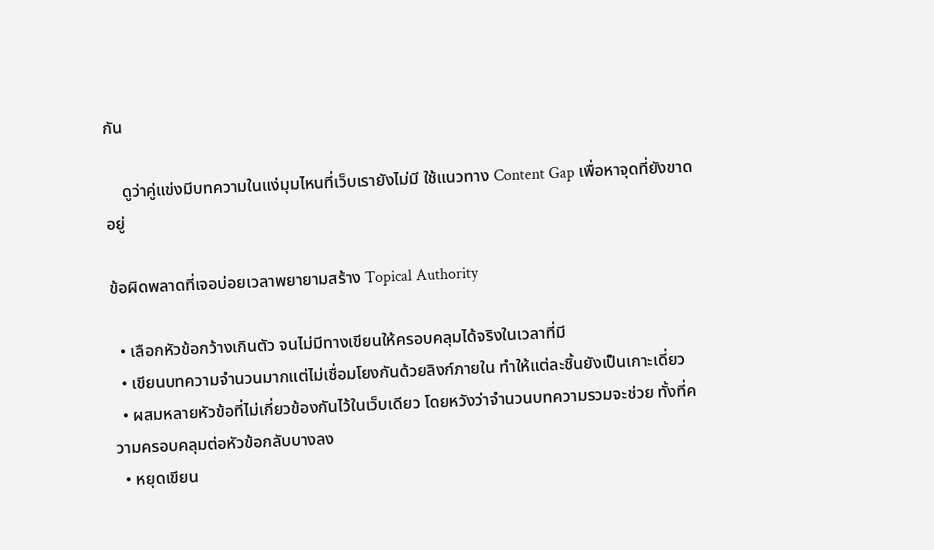กัน

    ดูว่าคู่แข่งมีบทความในแง่มุมไหนที่เว็บเรายังไม่มี ใช้แนวทาง Content Gap เพื่อหาจุดที่ยังขาดอยู่

ข้อผิดพลาดที่เจอบ่อยเวลาพยายามสร้าง Topical Authority

  • เลือกหัวข้อกว้างเกินตัว จนไม่มีทางเขียนให้ครอบคลุมได้จริงในเวลาที่มี
  • เขียนบทความจำนวนมากแต่ไม่เชื่อมโยงกันด้วยลิงก์ภายใน ทำให้แต่ละชิ้นยังเป็นเกาะเดี่ยว
  • ผสมหลายหัวข้อที่ไม่เกี่ยวข้องกันไว้ในเว็บเดียว โดยหวังว่าจำนวนบทความรวมจะช่วย ทั้งที่ความครอบคลุมต่อหัวข้อกลับบางลง
  • หยุดเขียน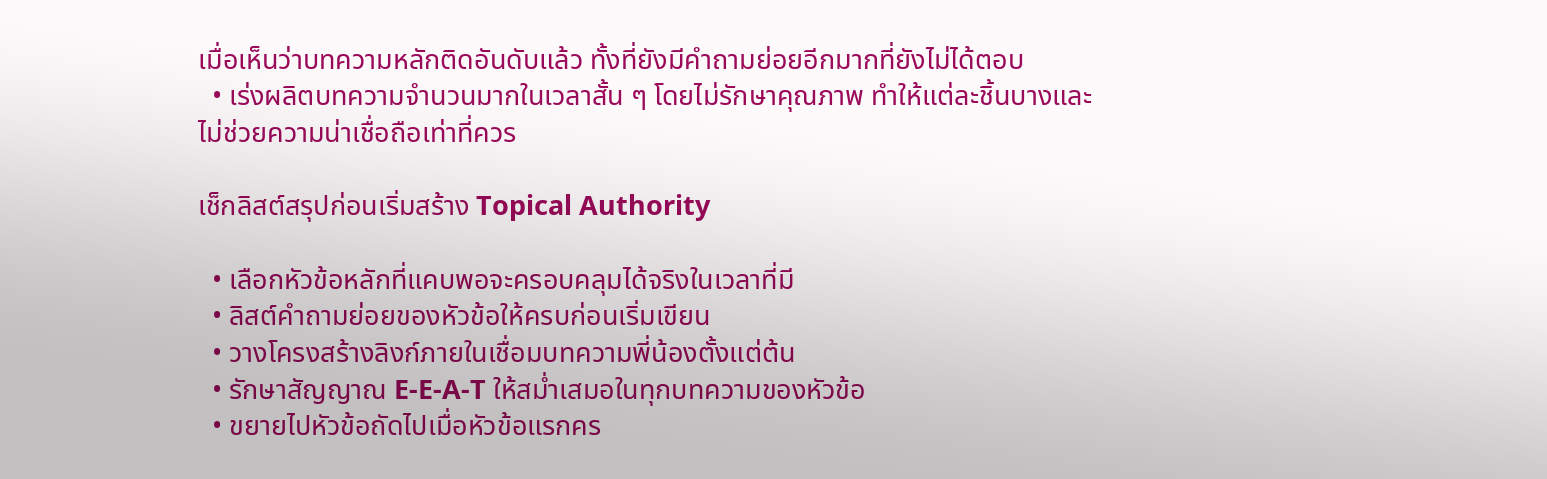เมื่อเห็นว่าบทความหลักติดอันดับแล้ว ทั้งที่ยังมีคำถามย่อยอีกมากที่ยังไม่ได้ตอบ
  • เร่งผลิตบทความจำนวนมากในเวลาสั้น ๆ โดยไม่รักษาคุณภาพ ทำให้แต่ละชิ้นบางและไม่ช่วยความน่าเชื่อถือเท่าที่ควร

เช็กลิสต์สรุปก่อนเริ่มสร้าง Topical Authority

  • เลือกหัวข้อหลักที่แคบพอจะครอบคลุมได้จริงในเวลาที่มี
  • ลิสต์คำถามย่อยของหัวข้อให้ครบก่อนเริ่มเขียน
  • วางโครงสร้างลิงก์ภายในเชื่อมบทความพี่น้องตั้งแต่ต้น
  • รักษาสัญญาณ E-E-A-T ให้สม่ำเสมอในทุกบทความของหัวข้อ
  • ขยายไปหัวข้อถัดไปเมื่อหัวข้อแรกคร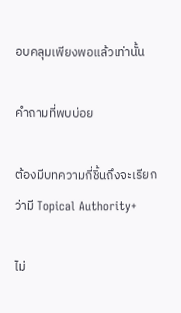อบคลุมเพียงพอแล้วเท่านั้น

คำถามที่พบบ่อย

ต้องมีบทความกี่ชิ้นถึงจะเรียกว่ามี Topical Authority+

ไม่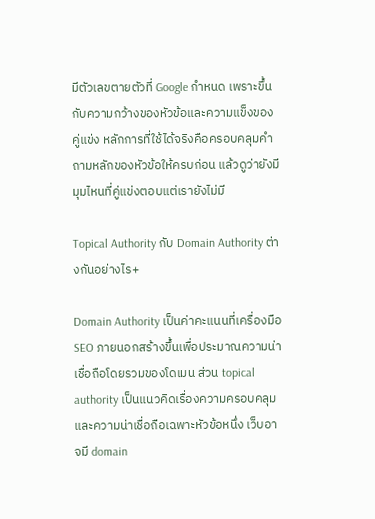มีตัวเลขตายตัวที่ Google กำหนด เพราะขึ้นกับความกว้างของหัวข้อและความแข็งของคู่แข่ง หลักการที่ใช้ได้จริงคือครอบคลุมคำถามหลักของหัวข้อให้ครบก่อน แล้วดูว่ายังมีมุมไหนที่คู่แข่งตอบแต่เรายังไม่มี

Topical Authority กับ Domain Authority ต่างกันอย่างไร+

Domain Authority เป็นค่าคะแนนที่เครื่องมือ SEO ภายนอกสร้างขึ้นเพื่อประมาณความน่าเชื่อถือโดยรวมของโดเมน ส่วน topical authority เป็นแนวคิดเรื่องความครอบคลุมและความน่าเชื่อถือเฉพาะหัวข้อหนึ่ง เว็บอาจมี domain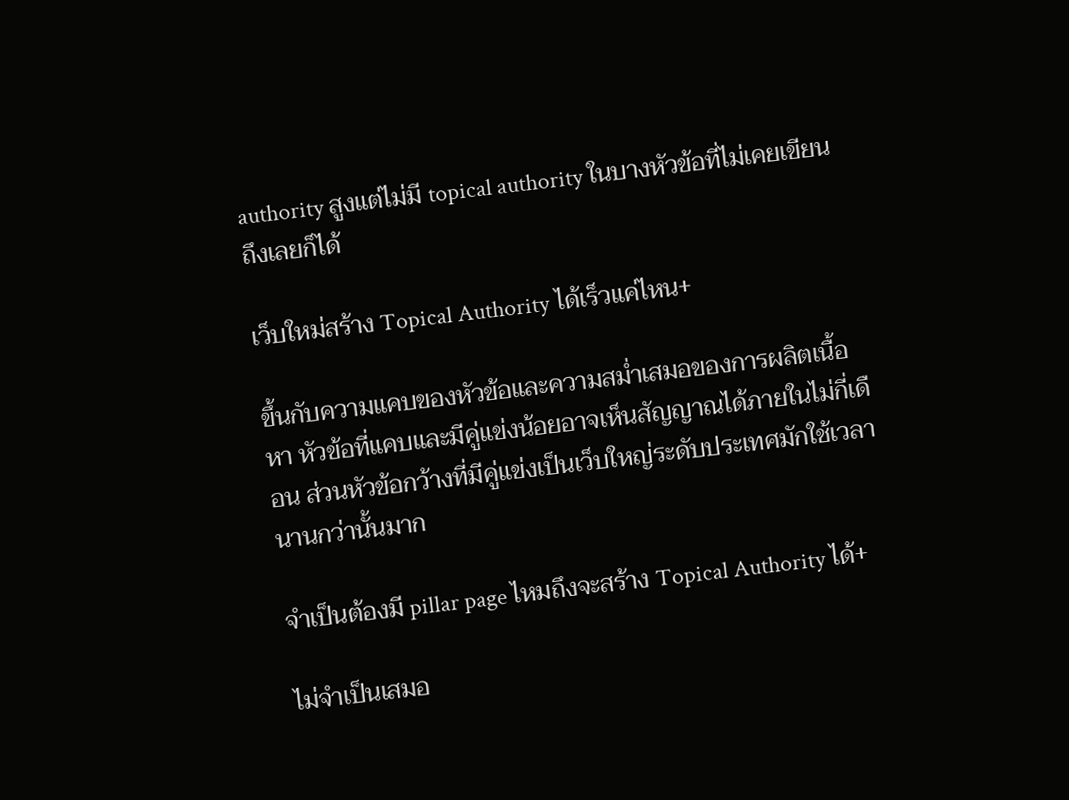authority สูงแต่ไม่มี topical authority ในบางหัวข้อที่ไม่เคยเขียนถึงเลยก็ได้

เว็บใหม่สร้าง Topical Authority ได้เร็วแค่ไหน+

ขึ้นกับความแคบของหัวข้อและความสม่ำเสมอของการผลิตเนื้อหา หัวข้อที่แคบและมีคู่แข่งน้อยอาจเห็นสัญญาณได้ภายในไม่กี่เดือน ส่วนหัวข้อกว้างที่มีคู่แข่งเป็นเว็บใหญ่ระดับประเทศมักใช้เวลานานกว่านั้นมาก

จำเป็นต้องมี pillar page ไหมถึงจะสร้าง Topical Authority ได้+

ไม่จำเป็นเสมอ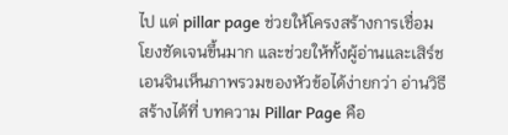ไป แต่ pillar page ช่วยให้โครงสร้างการเชื่อมโยงชัดเจนขึ้นมาก และช่วยให้ทั้งผู้อ่านและเสิร์ชเอนจินเห็นภาพรวมของหัวข้อได้ง่ายกว่า อ่านวิธีสร้างได้ที่ บทความ Pillar Page คือ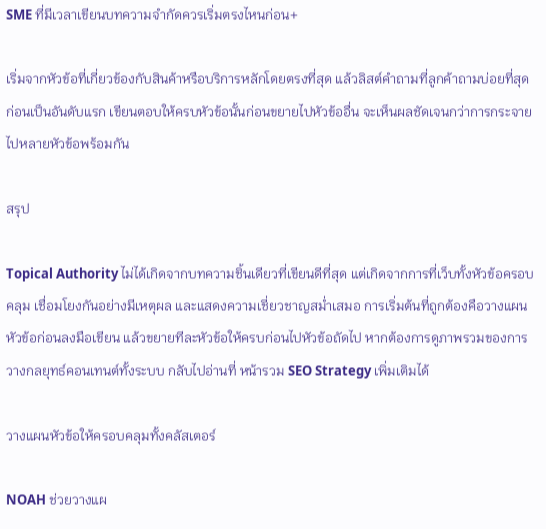SME ที่มีเวลาเขียนบทความจำกัดควรเริ่มตรงไหนก่อน+

เริ่มจากหัวข้อที่เกี่ยวข้องกับสินค้าหรือบริการหลักโดยตรงที่สุด แล้วลิสต์คำถามที่ลูกค้าถามบ่อยที่สุดก่อนเป็นอันดับแรก เขียนตอบให้ครบหัวข้อนั้นก่อนขยายไปหัวข้ออื่น จะเห็นผลชัดเจนกว่าการกระจายไปหลายหัวข้อพร้อมกัน

สรุป

Topical Authority ไม่ได้เกิดจากบทความชิ้นเดียวที่เขียนดีที่สุด แต่เกิดจากการที่เว็บทั้งหัวข้อครอบคลุม เชื่อมโยงกันอย่างมีเหตุผล และแสดงความเชี่ยวชาญสม่ำเสมอ การเริ่มต้นที่ถูกต้องคือวางแผนหัวข้อก่อนลงมือเขียน แล้วขยายทีละหัวข้อให้ครบก่อนไปหัวข้อถัดไป หากต้องการดูภาพรวมของการวางกลยุทธ์คอนเทนต์ทั้งระบบ กลับไปอ่านที่ หน้ารวม SEO Strategy เพิ่มเติมได้

วางแผนหัวข้อให้ครอบคลุมทั้งคลัสเตอร์

NOAH ช่วยวางแผ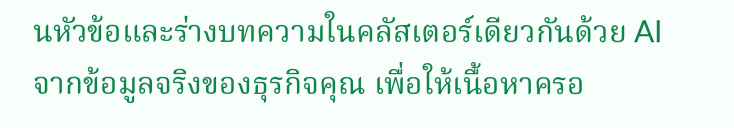นหัวข้อและร่างบทความในคลัสเตอร์เดียวกันด้วย AI จากข้อมูลจริงของธุรกิจคุณ เพื่อให้เนื้อหาครอ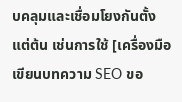บคลุมและเชื่อมโยงกันตั้งแต่ต้น เช่นการใช้ [เครื่องมือเขียนบทความ SEO ขอ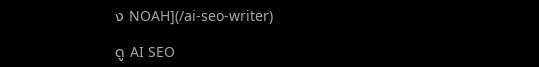ง NOAH](/ai-seo-writer)

ดู AI SEO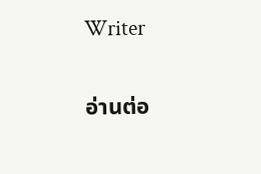Writer

อ่านต่อ